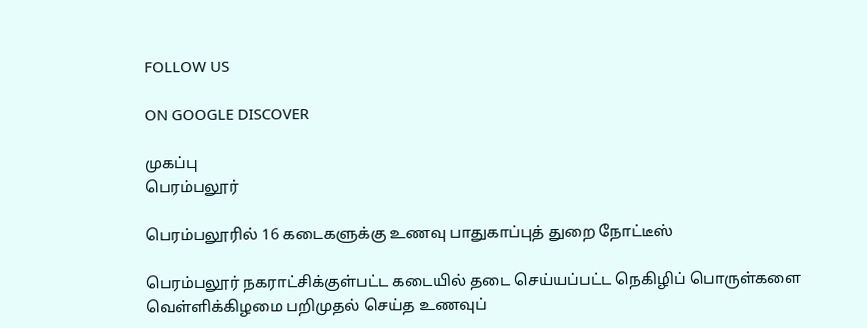FOLLOW US

ON GOOGLE DISCOVER

முகப்பு
பெரம்பலூர்

பெரம்பலூரில் 16 கடைகளுக்கு உணவு பாதுகாப்புத் துறை நோட்டீஸ்

பெரம்பலூர் நகராட்சிக்குள்பட்ட கடையில் தடை செய்யப்பட்ட நெகிழிப் பொருள்களை வெள்ளிக்கிழமை பறிமுதல் செய்த உணவுப்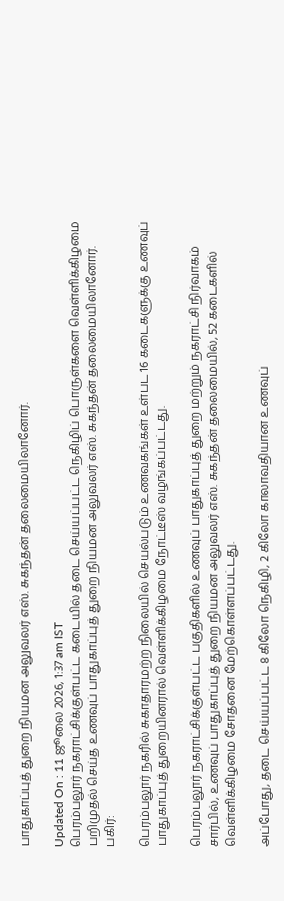பாதுகாப்புத் துறை நியமன அலுவலர் எஸ். சுகந்தன் தலைமையிலானோர்.

Updated On : 11 ஜூலை 2026, 1:37 am IST
பெரம்பலூர் நகராட்சிக்குள்பட்ட கடையில் தடை செய்யப்பட்ட நெகிழிப் பொருள்களை வெள்ளிக்கிழமை பறிமுதல் செய்த உணவுப் பாதுகாப்புத் துறை நியமன அலுவலர் எஸ். சுகந்தன் தலைமையிலானோர்.
பகிர்:

பெரம்பலூர் நகரில் சுகாதாரமற்ற நிலையில் செயல்படும் உணவகங்கள் உள்பட 16 கடைகளுக்கு உணவுப் பாதுகாப்புத் துறையினரால் வெள்ளிக்கிழமை நோட்டீஸ் வழங்கப்பட்டது.

பெரம்பலூர் நகராட்சிக்குள்பட்ட பகுதிகளில் உணவுப் பாதுகாப்புத் துறை மற்றும் நகராட்சி நிர்வாகம் சார்பில், உணவுப் பாதுகாப்புத் துறை நியமன அலுவலர் எஸ். சுகந்தன் தலைமையில், 52 கடைகளில் வெள்ளிக்கிழமை சோதனை மேற்கொள்ளப்பட்டது.

அப்போது, தடை செய்யப்பட்ட 8 கிலோ நெகிழி, 2 கிலோ காலாவதியான உணவுப்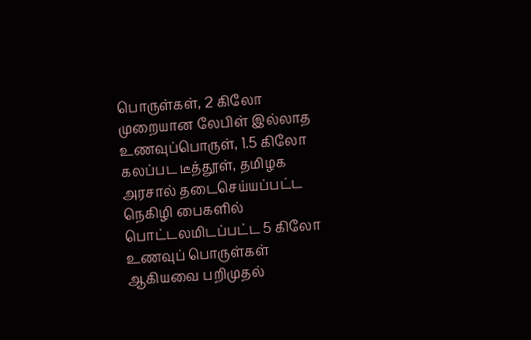பொருள்கள், 2 கிலோ முறையான லேபிள் இல்லாத உணவுப்பொருள், 1.5 கிலோ கலப்பட டீத்தூள், தமிழக அரசால் தடைசெய்யப்பட்ட நெகிழி பைகளில் பொட்டலமிடப்பட்ட 5 கிலோ உணவுப் பொருள்கள் ஆகியவை பறிமுதல்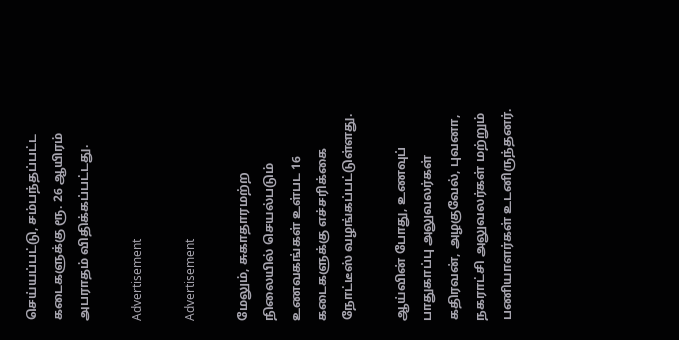செய்யப்பட்டு, சம்பந்தப்பட்ட கடைகளுக்கு ரூ. 26 ஆயிரம் அபராதம் விதிக்கப்பட்டது.

Advertisement

Advertisement

மேலும், சுகாதாரமற்ற நிலையில் செயல்படும் உணவகங்கள் உள்பட 16 கடைகளுக்கு எச்சரிக்கை நோட்டீஸ் வழங்கப்பட்டுள்ளது.

ஆய்வின் போது, உணவுப் பாதுகாப்பு அலுவலர்கள் கதிரவன், அழகுவேல், புவனா, நகராட்சி அலுவலர்கள் மற்றும் பணியாளர்கள் உடனிருந்தனர்.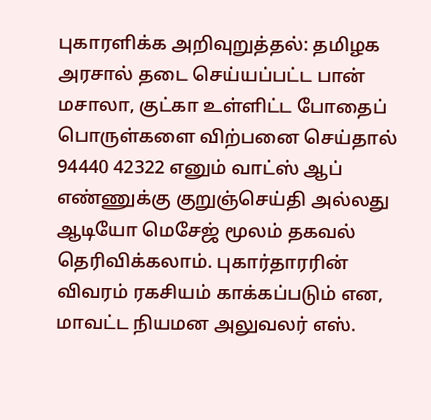புகாரளிக்க அறிவுறுத்தல்: தமிழக அரசால் தடை செய்யப்பட்ட பான் மசாலா, குட்கா உள்ளிட்ட போதைப் பொருள்களை விற்பனை செய்தால் 94440 42322 எனும் வாட்ஸ் ஆப் எண்ணுக்கு குறுஞ்செய்தி அல்லது ஆடியோ மெசேஜ் மூலம் தகவல் தெரிவிக்கலாம். புகார்தாரரின் விவரம் ரகசியம் காக்கப்படும் என, மாவட்ட நியமன அலுவலர் எஸ்.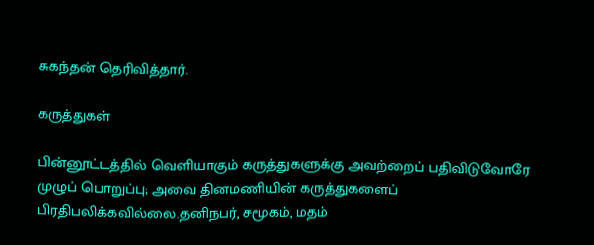சுகந்தன் தெரிவித்தார்.

கருத்துகள்

பின்னூட்டத்தில் வெளியாகும் கருத்துகளுக்கு அவற்றைப் பதிவிடுவோரே முழுப் பொறுப்பு; அவை தினமணியின் கருத்துகளைப் பிரதிபலிக்கவில்லை.தனிநபர், சமூகம், மதம்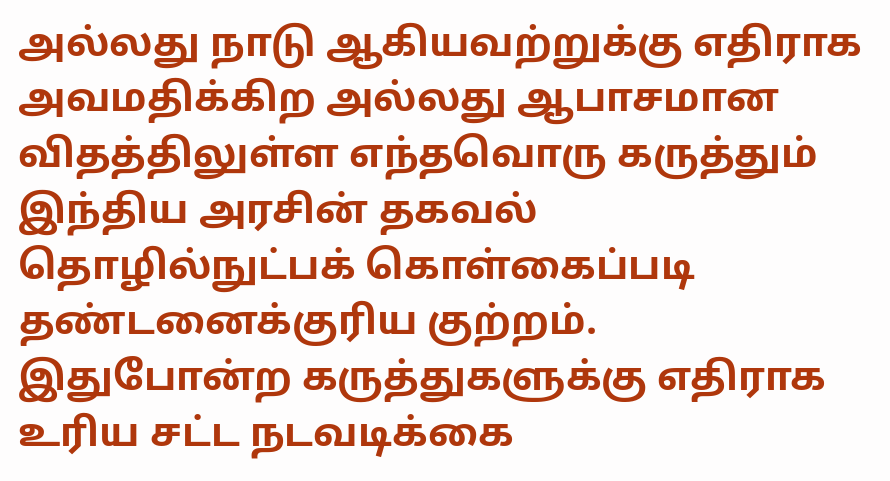அல்லது நாடு ஆகியவற்றுக்கு எதிராக அவமதிக்கிற அல்லது ஆபாசமான விதத்திலுள்ள எந்தவொரு கருத்தும் இந்திய அரசின் தகவல் தொழில்நுட்பக் கொள்கைப்படி தண்டனைக்குரிய குற்றம். இதுபோன்ற கருத்துகளுக்கு எதிராக உரிய சட்ட நடவடிக்கை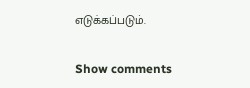எடுக்கப்படும்.

Show comments